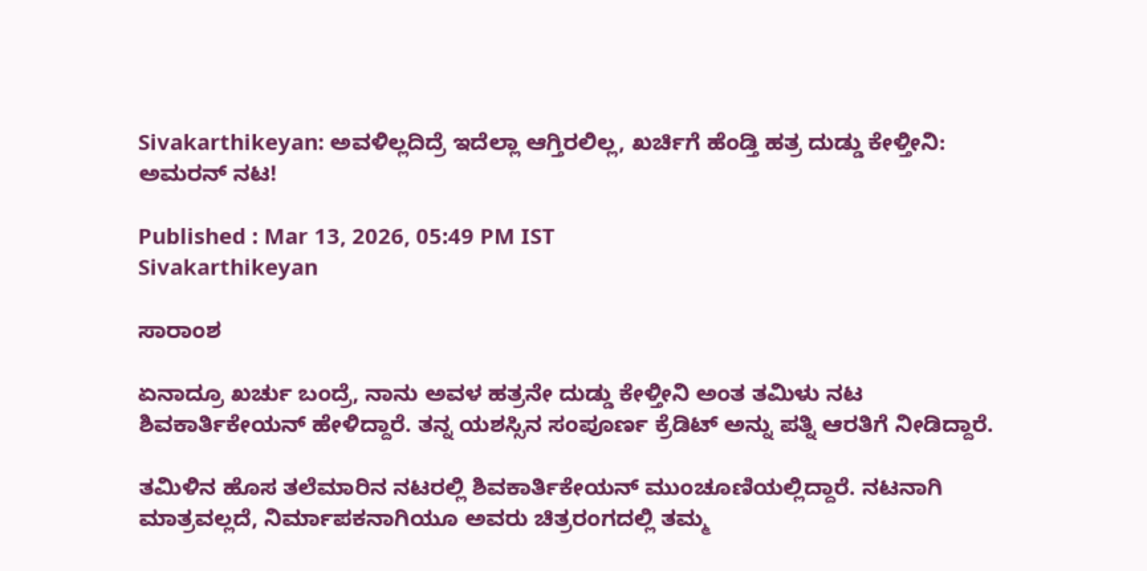Sivakarthikeyan: ಅವಳಿಲ್ಲದಿದ್ರೆ ಇದೆಲ್ಲಾ ಆಗ್ತಿರಲಿಲ್ಲ, ಖರ್ಚಿಗೆ ಹೆಂಡ್ತಿ ಹತ್ರ ದುಡ್ಡು ಕೇಳ್ತೀನಿ: ಅಮರನ್ ನಟ!

Published : Mar 13, 2026, 05:49 PM IST
Sivakarthikeyan

ಸಾರಾಂಶ

ಏನಾದ್ರೂ ಖರ್ಚು ಬಂದ್ರೆ, ನಾನು ಅವಳ ಹತ್ರನೇ ದುಡ್ಡು ಕೇಳ್ತೀನಿ ಅಂತ ತಮಿಳು ನಟ ಶಿವಕಾರ್ತಿಕೇಯನ್ ಹೇಳಿದ್ದಾರೆ. ತನ್ನ ಯಶಸ್ಸಿನ ಸಂಪೂರ್ಣ ಕ್ರೆಡಿಟ್ ಅನ್ನು ಪತ್ನಿ ಆರತಿಗೆ ನೀಡಿದ್ದಾರೆ.

ತಮಿಳಿನ ಹೊಸ ತಲೆಮಾರಿನ ನಟರಲ್ಲಿ ಶಿವಕಾರ್ತಿಕೇಯನ್ ಮುಂಚೂಣಿಯಲ್ಲಿದ್ದಾರೆ. ನಟನಾಗಿ ಮಾತ್ರವಲ್ಲದೆ, ನಿರ್ಮಾಪಕನಾಗಿಯೂ ಅವರು ಚಿತ್ರರಂಗದಲ್ಲಿ ತಮ್ಮ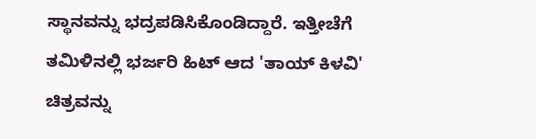ಸ್ಥಾನವನ್ನು ಭದ್ರಪಡಿಸಿಕೊಂಡಿದ್ದಾರೆ. ಇತ್ತೀಚೆಗೆ ತಮಿಳಿನಲ್ಲಿ ಭರ್ಜರಿ ಹಿಟ್ ಆದ 'ತಾಯ್ ಕಿಳವಿ' ಚಿತ್ರವನ್ನು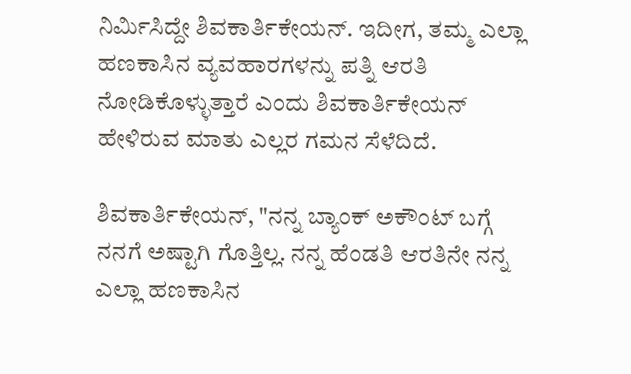ನಿರ್ಮಿಸಿದ್ದೇ ಶಿವಕಾರ್ತಿಕೇಯನ್. ಇದೀಗ, ತಮ್ಮ ಎಲ್ಲಾ ಹಣಕಾಸಿನ ವ್ಯವಹಾರಗಳನ್ನು ಪತ್ನಿ ಆರತಿ ನೋಡಿಕೊಳ್ಳುತ್ತಾರೆ ಎಂದು ಶಿವಕಾರ್ತಿಕೇಯನ್ ಹೇಳಿರುವ ಮಾತು ಎಲ್ಲರ ಗಮನ ಸೆಳೆದಿದೆ.

ಶಿವಕಾರ್ತಿಕೇಯನ್, "ನನ್ನ ಬ್ಯಾಂಕ್ ಅಕೌಂಟ್ ಬಗ್ಗೆ ನನಗೆ ಅಷ್ಟಾಗಿ ಗೊತ್ತಿಲ್ಲ. ನನ್ನ ಹೆಂಡತಿ ಆರತಿನೇ ನನ್ನ ಎಲ್ಲಾ ಹಣಕಾಸಿನ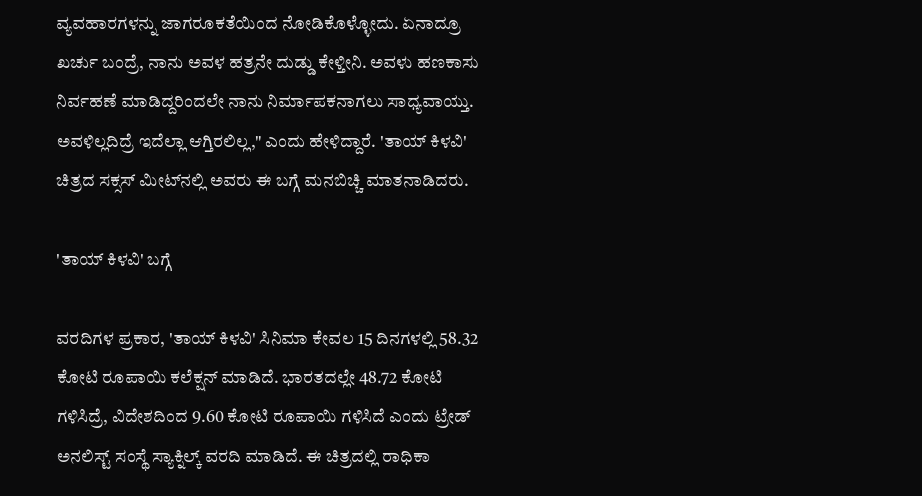ವ್ಯವಹಾರಗಳನ್ನು ಜಾಗರೂಕತೆಯಿಂದ ನೋಡಿಕೊಳ್ಳೋದು. ಏನಾದ್ರೂ ಖರ್ಚು ಬಂದ್ರೆ, ನಾನು ಅವಳ ಹತ್ರನೇ ದುಡ್ಡು ಕೇಳ್ತೀನಿ. ಅವಳು ಹಣಕಾಸು ನಿರ್ವಹಣೆ ಮಾಡಿದ್ದರಿಂದಲೇ ನಾನು ನಿರ್ಮಾಪಕನಾಗಲು ಸಾಧ್ಯವಾಯ್ತು. ಅವಳಿಲ್ಲದಿದ್ರೆ ಇದೆಲ್ಲಾ ಆಗ್ತಿರಲಿಲ್ಲ," ಎಂದು ಹೇಳಿದ್ದಾರೆ. 'ತಾಯ್ ಕಿಳವಿ' ಚಿತ್ರದ ಸಕ್ಸಸ್ ಮೀಟ್‌ನಲ್ಲಿ ಅವರು ಈ ಬಗ್ಗೆ ಮನಬಿಚ್ಚಿ ಮಾತನಾಡಿದರು.

'ತಾಯ್ ಕಿಳವಿ' ಬಗ್ಗೆ

ವರದಿಗಳ ಪ್ರಕಾರ, 'ತಾಯ್ ಕಿಳವಿ' ಸಿನಿಮಾ ಕೇವಲ 15 ದಿನಗಳಲ್ಲಿ 58.32 ಕೋಟಿ ರೂಪಾಯಿ ಕಲೆಕ್ಷನ್ ಮಾಡಿದೆ. ಭಾರತದಲ್ಲೇ 48.72 ಕೋಟಿ ಗಳಿಸಿದ್ರೆ, ವಿದೇಶದಿಂದ 9.60 ಕೋಟಿ ರೂಪಾಯಿ ಗಳಿಸಿದೆ ಎಂದು ಟ್ರೇಡ್ ಅನಲಿಸ್ಟ್ ಸಂಸ್ಥೆ ಸ್ಯಾಕ್ನಿಲ್ಕ್ ವರದಿ ಮಾಡಿದೆ. ಈ ಚಿತ್ರದಲ್ಲಿ ರಾಧಿಕಾ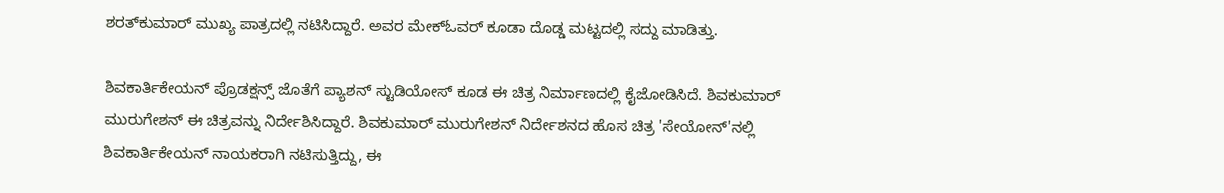ಶರತ್‌ಕುಮಾರ್ ಮುಖ್ಯ ಪಾತ್ರದಲ್ಲಿ ನಟಿಸಿದ್ದಾರೆ. ಅವರ ಮೇಕ್ಓವರ್ ಕೂಡಾ ದೊಡ್ಡ ಮಟ್ಟದಲ್ಲಿ ಸದ್ದು ಮಾಡಿತ್ತು.

ಶಿವಕಾರ್ತಿಕೇಯನ್ ಪ್ರೊಡಕ್ಷನ್ಸ್ ಜೊತೆಗೆ ಪ್ಯಾಶನ್ ಸ್ಟುಡಿಯೋಸ್ ಕೂಡ ಈ ಚಿತ್ರ ನಿರ್ಮಾಣದಲ್ಲಿ ಕೈಜೋಡಿಸಿದೆ. ಶಿವಕುಮಾರ್ ಮುರುಗೇಶನ್ ಈ ಚಿತ್ರವನ್ನು ನಿರ್ದೇಶಿಸಿದ್ದಾರೆ. ಶಿವಕುಮಾರ್ ಮುರುಗೇಶನ್ ನಿರ್ದೇಶನದ ಹೊಸ ಚಿತ್ರ 'ಸೇಯೋನ್'ನಲ್ಲಿ ಶಿವಕಾರ್ತಿಕೇಯನ್ ನಾಯಕರಾಗಿ ನಟಿಸುತ್ತಿದ್ದು, ಈ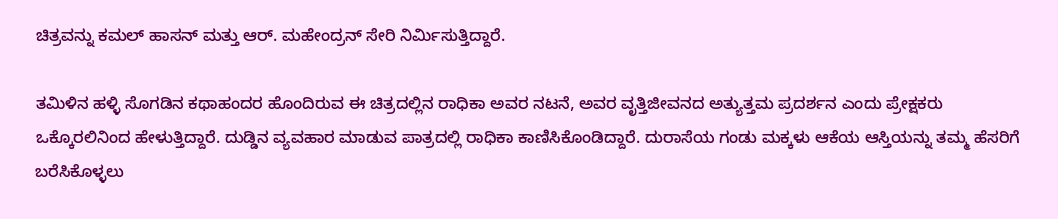ಚಿತ್ರವನ್ನು ಕಮಲ್ ಹಾಸನ್ ಮತ್ತು ಆರ್. ಮಹೇಂದ್ರನ್ ಸೇರಿ ನಿರ್ಮಿಸುತ್ತಿದ್ದಾರೆ.

ತಮಿಳಿನ ಹಳ್ಳಿ ಸೊಗಡಿನ ಕಥಾಹಂದರ ಹೊಂದಿರುವ ಈ ಚಿತ್ರದಲ್ಲಿನ ರಾಧಿಕಾ ಅವರ ನಟನೆ, ಅವರ ವೃತ್ತಿಜೀವನದ ಅತ್ಯುತ್ತಮ ಪ್ರದರ್ಶನ ಎಂದು ಪ್ರೇಕ್ಷಕರು ಒಕ್ಕೊರಲಿನಿಂದ ಹೇಳುತ್ತಿದ್ದಾರೆ. ದುಡ್ಡಿನ ವ್ಯವಹಾರ ಮಾಡುವ ಪಾತ್ರದಲ್ಲಿ ರಾಧಿಕಾ ಕಾಣಿಸಿಕೊಂಡಿದ್ದಾರೆ. ದುರಾಸೆಯ ಗಂಡು ಮಕ್ಕಳು ಆಕೆಯ ಆಸ್ತಿಯನ್ನು ತಮ್ಮ ಹೆಸರಿಗೆ ಬರೆಸಿಕೊಳ್ಳಲು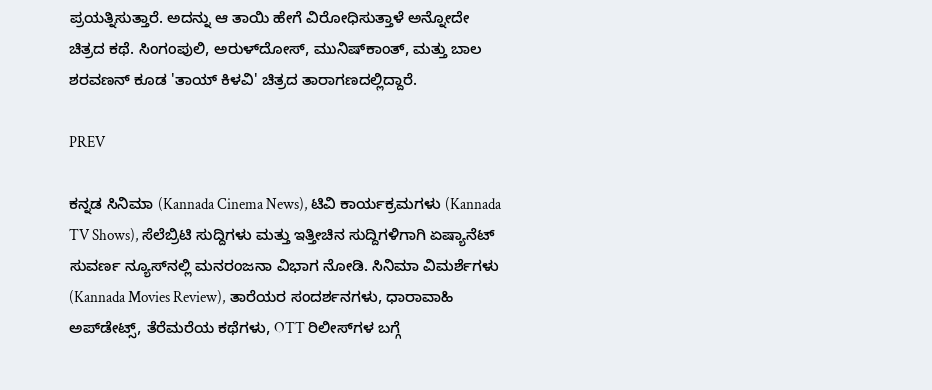ಪ್ರಯತ್ನಿಸುತ್ತಾರೆ. ಅದನ್ನು ಆ ತಾಯಿ ಹೇಗೆ ವಿರೋಧಿಸುತ್ತಾಳೆ ಅನ್ನೋದೇ ಚಿತ್ರದ ಕಥೆ. ಸಿಂಗಂಪುಲಿ, ಅರುಳ್‌ದೋಸ್, ಮುನಿಷ್‌ಕಾಂತ್, ಮತ್ತು ಬಾಲ ಶರವಣನ್ ಕೂಡ 'ತಾಯ್ ಕಿಳವಿ' ಚಿತ್ರದ ತಾರಾಗಣದಲ್ಲಿದ್ದಾರೆ.

PREV

ಕನ್ನಡ ಸಿನಿಮಾ (Kannada Cinema News), ಟಿವಿ ಕಾರ್ಯಕ್ರಮಗಳು (Kannada TV Shows), ಸೆಲೆಬ್ರಿಟಿ ಸುದ್ದಿಗಳು ಮತ್ತು ಇತ್ತೀಚಿನ ಸುದ್ದಿಗಳಿಗಾಗಿ ಏಷ್ಯಾನೆಟ್ ಸುವರ್ಣ ನ್ಯೂಸ್‌ನಲ್ಲಿ ಮನರಂಜನಾ ವಿಭಾಗ ನೋಡಿ. ಸಿನಿಮಾ ವಿಮರ್ಶೆಗಳು (Kannada Movies Review), ತಾರೆಯರ ಸಂದರ್ಶನಗಳು, ಧಾರಾವಾಹಿ ಅಪ್‌ಡೇಟ್ಸ್‌, ತೆರೆಮರೆಯ ಕಥೆಗಳು, OTT ರಿಲೀಸ್‌ಗಳ ಬಗ್ಗೆ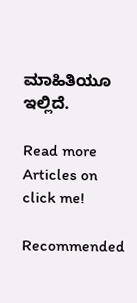ಮಾಹಿತಿಯೂ ಇಲ್ಲಿದೆ.

Read more Articles on
click me!

Recommended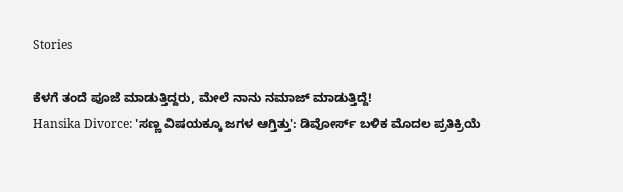Stories

ಕೆಳಗೆ ತಂದೆ ಪೂಜೆ ಮಾಡುತ್ತಿದ್ದರು, ಮೇಲೆ ನಾನು ನಮಾಜ್‌ ಮಾಡುತ್ತಿದ್ದೆ!
Hansika Divorce: 'ಸಣ್ಣ ವಿಷಯಕ್ಕೂ ಜಗಳ ಆಗ್ತಿತ್ತು': ಡಿವೋರ್ಸ್ ಬಳಿಕ ಮೊದಲ ಪ್ರತಿಕ್ರಿಯೆ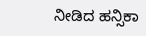ನೀಡಿದ ಹನ್ಸಿಕಾ